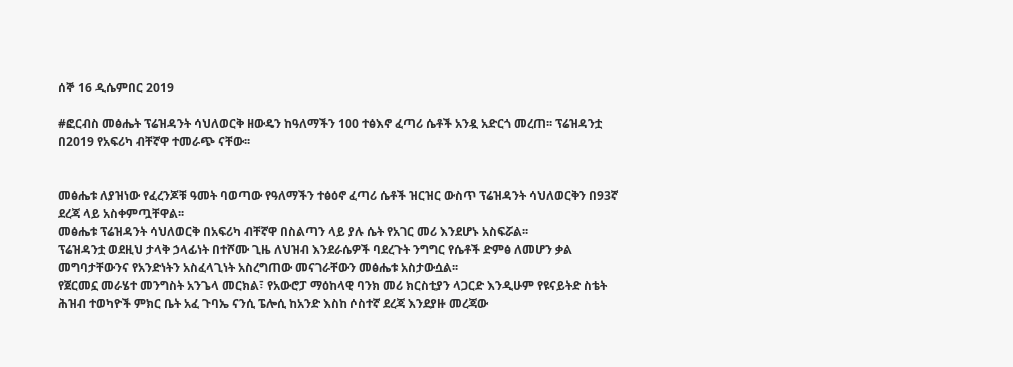ሰኞ 16 ዲሴምበር 2019

#ፎርብስ መፅሔት ፕሬዝዳንት ሳህለወርቅ ዘውዴን ከዓለማችን 100 ተፅእኖ ፈጣሪ ሴቶች አንዷ አድርጎ መረጠ፡፡ ፕሬዝዳንቷ በ2019 የአፍሪካ ብቸኛዋ ተመራጭ ናቸው፡፡


መፅሔቱ ለያዝነው የፈረንጆቹ ዓመት ባወጣው የዓለማችን ተፅዕኖ ፈጣሪ ሴቶች ዝርዝር ውስጥ ፕሬዝዳንት ሳህለወርቅን በ93ኛ ደረጃ ላይ አስቀምጧቸዋል፡፡
መፅሔቱ ፕሬዝዳንት ሳህለወርቅ በአፍሪካ ብቸኛዋ በስልጣን ላይ ያሉ ሴት የአገር መሪ እንደሆኑ አስፍሯል፡፡
ፕሬዝዳንቷ ወደዚህ ታላቅ ኃላፊነት በተሾሙ ጊዜ ለህዝብ እንደራሴዎች ባደረጉት ንግግር የሴቶች ድምፅ ለመሆን ቃል መግባታቸውንና የአንድነትን አስፈላጊነት አስረግጠው መናገራቸውን መፅሔቱ አስታውሷል፡፡
የጀርመኗ መራሄተ መንግስት አንጌላ መርክል፣ የአውሮፓ ማዕከላዊ ባንክ መሪ ክርስቲያን ላጋርድ እንዲሁም የዩናይትድ ስቴት ሕዝብ ተወካዮች ምክር ቤት አፈ ጉባኤ ናንሲ ፔሎሲ ከአንድ እስከ ሶስተኛ ደረጃ እንደያዙ መረጃው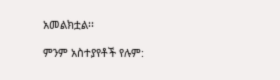አመልክቷል፡፡

ምንም አስተያየቶች የሉም: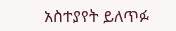አስተያየት ይለጥፉ